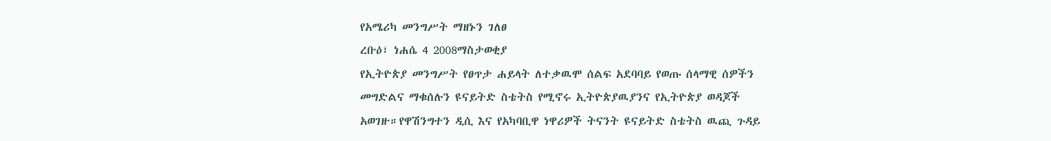የአሜሪካ መንግሥት ማዘኑን ገለፀ
ረቡዕ፣ ነሐሴ 4 2008ማስታወቂያ
የኢትዮጵያ መንግሥት የፀጥታ ሐይላት ለተቃዉሞ ሰልፍ አደባባይ የወጡ ሰላማዊ ሰዎችን መግድልና ማቁሰሉን ዩናይትድ ስቴትስ የሚኖሩ ኢትዮጵያዉያንና የኢትዮጵያ ወዳጆች አወገዙ።የዋሽንግተን ዲሲ እና የአካባቢዋ ነዋሪዎች ትናንት ዩናይትድ ስቴትስ ዉጪ ጉዳይ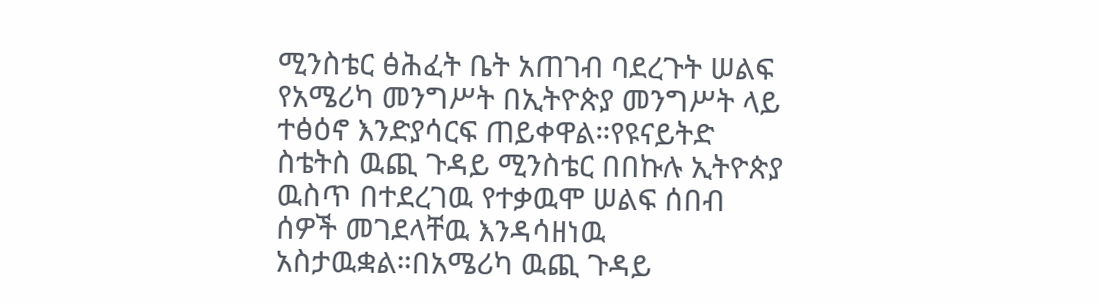ሚንስቴር ፅሕፈት ቤት አጠገብ ባደረጉት ሠልፍ የአሜሪካ መንግሥት በኢትዮጵያ መንግሥት ላይ ተፅዕኖ እንድያሳርፍ ጠይቀዋል።የዩናይትድ ስቴትስ ዉጪ ጉዳይ ሚንስቴር በበኩሉ ኢትዮጵያ ዉስጥ በተደረገዉ የተቃዉሞ ሠልፍ ሰበብ ሰዎች መገደላቸዉ እንዳሳዘነዉ አስታዉቋል።በአሜሪካ ዉጪ ጉዳይ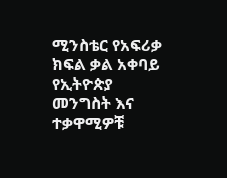ሚንስቴር የአፍሪቃ ክፍል ቃል አቀባይ የኢትዮጵያ መንግስት እና ተቃዋሚዎቹ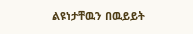ልዩነታቸዉን በዉይይት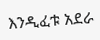እንዲፈቱ አደራ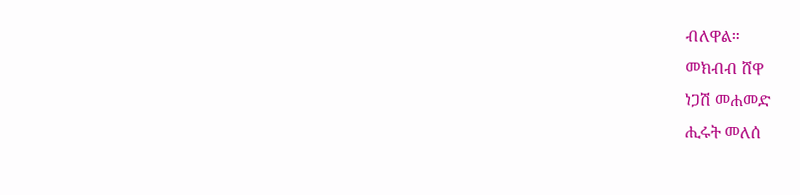ብለዋል።
መክብብ ሸዋ
ነጋሽ መሐመድ
ሒሩት መለሰ